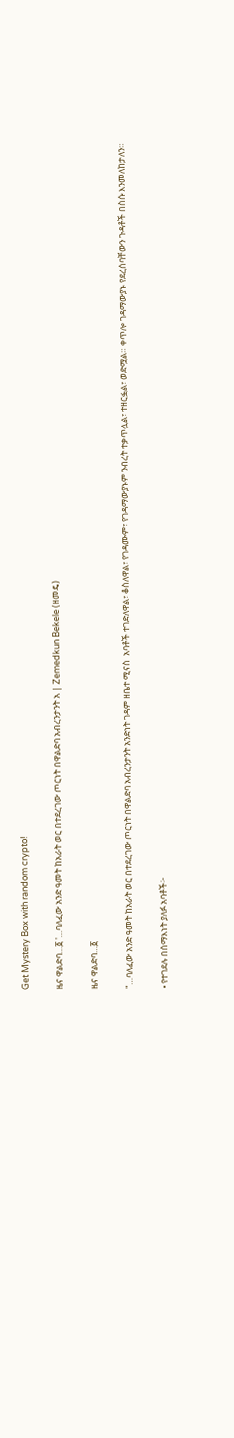Get Mystery Box with random crypto!

ዜና ዋልድባ…፩ '…ባለፈው አንድ ዓመት ከአራት ወር በተደረገው ጦርነት በዋልድባ አብረንታንት አ | Zemedkun Bekele (ዘመዴ)

ዜና ዋልድባ…፩

"…ባለፈው አንድ ዓመት ከአራት ወር በተደረገው ጦርነት በዋልድባ አብረንታንት አንድነት ገዳም ዘቤተ ሚናስ  አባቶች ተገድለዋል፣ ቆስለዋል፣ የገዳሙም፣ የገዳማውያኑም ንብረት ተቃጥሏል፣ ተዘርፏል፣ ወድሟል። ቀጥሎ ገዳማውያኑ የደረሰባቸውን ጉዳቶች በስሱ እንመለከታለን።

• የተገደሉ በሰማእነት ያለፉ አባቶች፦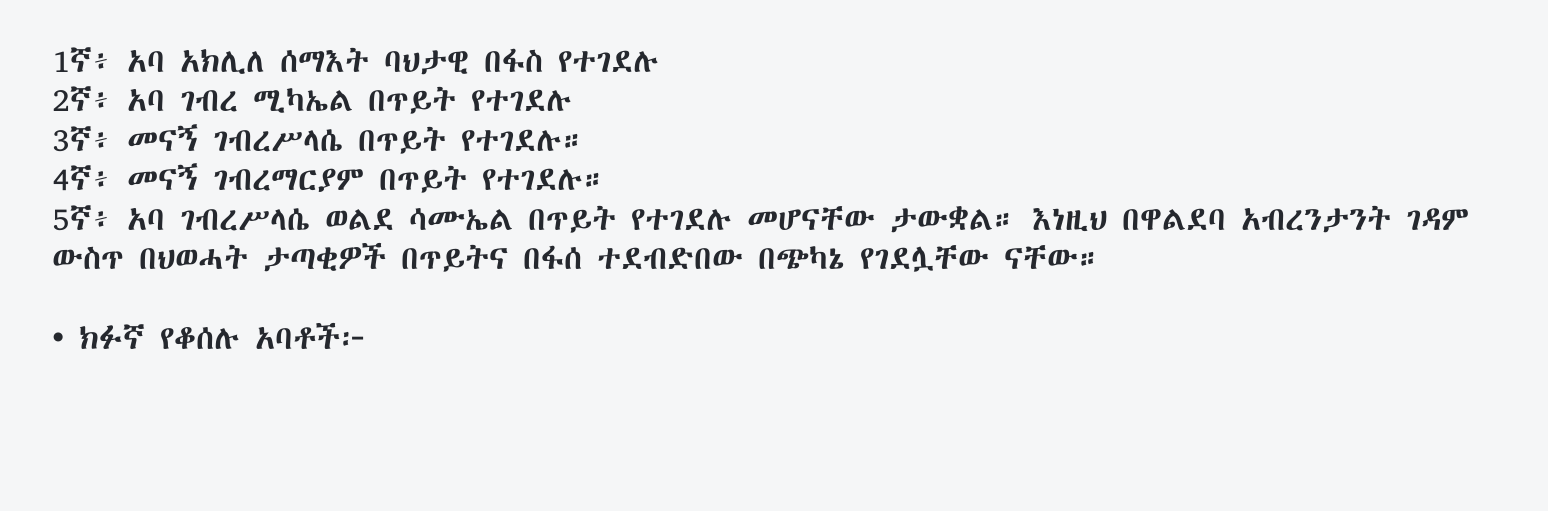1ኛ፥ አባ አክሊለ ሰማእት ባህታዊ በፋስ የተገደሉ
2ኛ፥ አባ ገብረ ሚካኤል በጥይት የተገደሉ
3ኛ፥ መናኝ ገብረሥላሴ በጥይት የተገደሉ።
4ኛ፥ መናኝ ገብረማርያም በጥይት የተገደሉ።
5ኛ፥ አባ ገብረሥላሴ ወልደ ሳሙኤል በጥይት የተገደሉ መሆናቸው ታውቋል። እነዚህ በዋልደባ አብረንታንት ገዳም ውስጥ በህወሓት ታጣቂዎች በጥይትና በፋሰ ተደብድበው በጭካኔ የገደሏቸው ናቸው።

• ክፉኛ የቆሰሉ አባቶች፦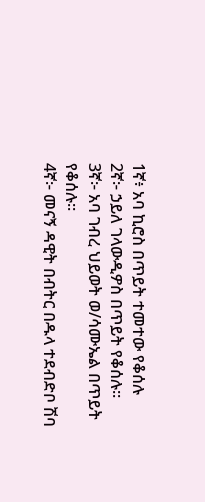1ኛ፥ አባ ኪሮስ በጥይት ተመተው የቆሰሉ
2ኛ፦ ኃይለ ገላውዲዎስ በጥይት የቆሰሉ።
3ኛ፦ አባ ገብረ ህይወት ወ/ሳሙኤል በጥይት የቆሰሉ።
4ኛ፦ መናኝ ዳዊት በብትር በዱላ ተደብድቦ ሽባ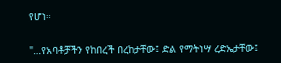የሆነ።

"…የአባቶቻችን የከበረች በረከታቸው፤ ድል የማትነሣ ረድኤታቸው፤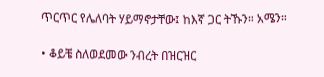ጥርጥር የሌለባት ሃይማኖታቸው፤ ከእኛ ጋር ትኹን። አሜን።

• ቆይቼ ስለወደመው ንብረት በዝርዝር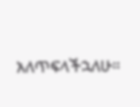አለጥፍላችኋለሁ።